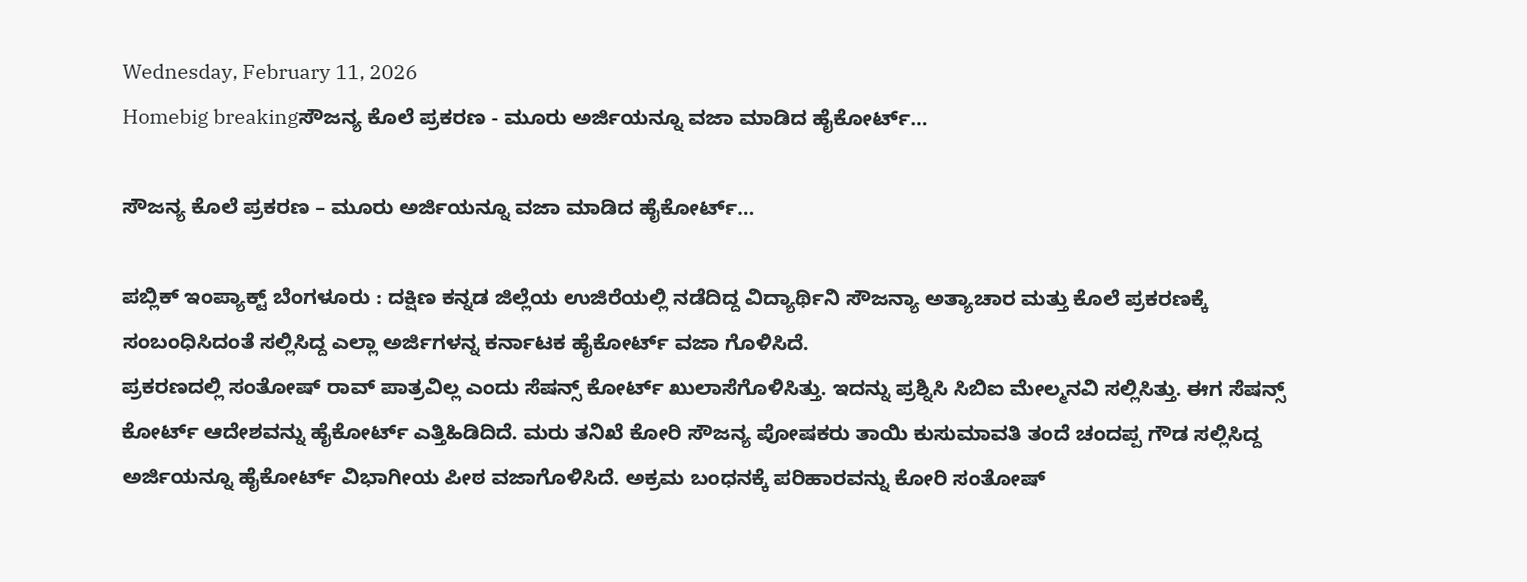Wednesday, February 11, 2026
Homebig breakingಸೌಜನ್ಯ ಕೊಲೆ ಪ್ರಕರಣ - ಮೂರು ಅರ್ಜಿಯನ್ನೂ ವಜಾ ಮಾಡಿದ ಹೈಕೋರ್ಟ್…

ಸೌಜನ್ಯ ಕೊಲೆ ಪ್ರಕರಣ – ಮೂರು ಅರ್ಜಿಯನ್ನೂ ವಜಾ ಮಾಡಿದ ಹೈಕೋರ್ಟ್…

ಪಬ್ಲಿಕ್‌ ಇಂಪ್ಯಾಕ್ಟ್ ಬೆಂಗಳೂರು : ದಕ್ಷಿಣ ಕನ್ನಡ ಜಿಲ್ಲೆಯ ಉಜಿರೆಯಲ್ಲಿ ನಡೆದಿದ್ದ ವಿದ್ಯಾರ್ಥಿನಿ ಸೌಜನ್ಯಾ ಅತ್ಯಾಚಾರ ಮತ್ತು ಕೊಲೆ ಪ್ರಕರಣಕ್ಕೆ ಸಂಬಂಧಿಸಿದಂತೆ ಸಲ್ಲಿಸಿದ್ದ ಎಲ್ಲಾ ಅರ್ಜಿಗಳನ್ನ ಕರ್ನಾಟಕ ಹೈಕೋರ್ಟ್ ವಜಾ ಗೊಳಿಸಿದೆ.
ಪ್ರಕರಣದಲ್ಲಿ ಸಂತೋಷ್ ರಾವ್ ಪಾತ್ರವಿಲ್ಲ ಎಂದು ಸೆಷನ್ಸ್ ಕೋರ್ಟ್ ಖುಲಾಸೆಗೊಳಿಸಿತ್ತು. ಇದನ್ನು ಪ್ರಶ್ನಿಸಿ ಸಿಬಿಐ ಮೇಲ್ಮನವಿ ಸಲ್ಲಿಸಿತ್ತು. ಈಗ ಸೆಷನ್ಸ್ ಕೋರ್ಟ್ ಆದೇಶವನ್ನು ಹೈಕೋರ್ಟ್ ಎತ್ತಿಹಿಡಿದಿದೆ. ಮರು ತನಿಖೆ ಕೋರಿ ಸೌಜನ್ಯ ಪೋಷಕರು ತಾಯಿ ಕುಸುಮಾವತಿ ತಂದೆ ಚಂದಪ್ಪ ಗೌಡ ಸಲ್ಲಿಸಿದ್ದ ಅರ್ಜಿಯನ್ನೂ ಹೈಕೋರ್ಟ್ ವಿಭಾಗೀಯ ಪೀಠ ವಜಾಗೊಳಿಸಿದೆ. ಅಕ್ರಮ ಬಂಧನಕ್ಕೆ ಪರಿಹಾರವನ್ನು ಕೋರಿ ಸಂತೋಷ್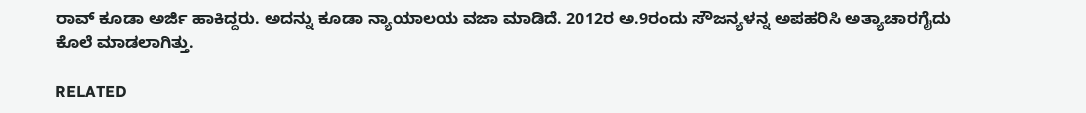ರಾವ್ ಕೂಡಾ ಅರ್ಜಿ ಹಾಕಿದ್ದರು. ಅದನ್ನು ಕೂಡಾ ನ್ಯಾಯಾಲಯ ವಜಾ ಮಾಡಿದೆ. 2012ರ ಅ.9ರಂದು ಸೌಜನ್ಯಳನ್ನ ಅಪಹರಿಸಿ ಅತ್ಯಾಚಾರಗೈದು ಕೊಲೆ ಮಾಡಲಾಗಿತ್ತು.

RELATED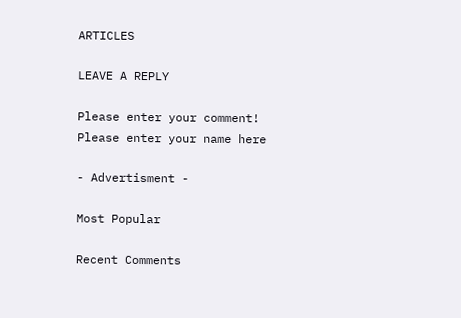ARTICLES

LEAVE A REPLY

Please enter your comment!
Please enter your name here

- Advertisment -

Most Popular

Recent Comments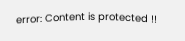error: Content is protected !!